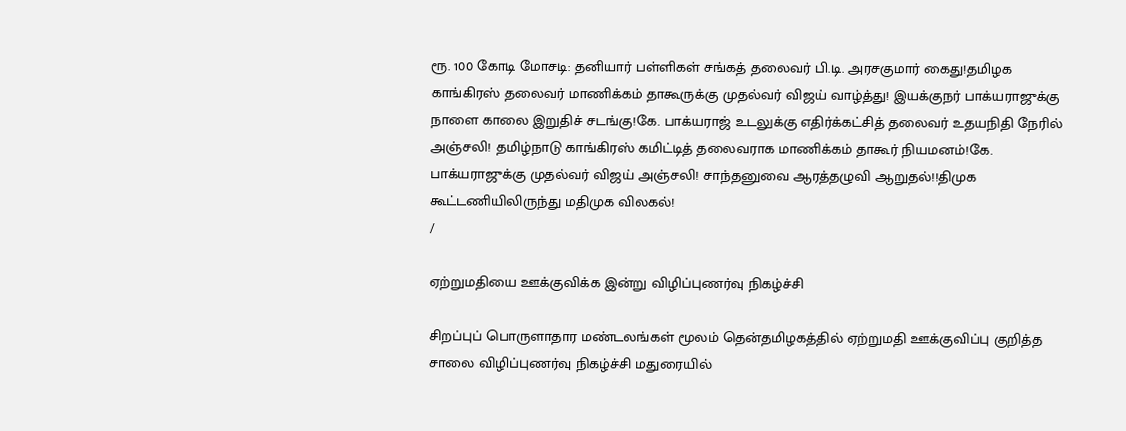ரூ. 100 கோடி மோசடி: தனியார் பள்ளிகள் சங்கத் தலைவர் பி.டி. அரசகுமார் கைது!தமிழக காங்கிரஸ் தலைவர் மாணிக்கம் தாகூருக்கு முதல்வர் விஜய் வாழ்த்து! இயக்குநர் பாக்யராஜுக்கு நாளை காலை இறுதிச் சடங்கு!கே. பாக்யராஜ் உடலுக்கு எதிர்க்கட்சித் தலைவர் உதயநிதி நேரில் அஞ்சலி! தமிழ்நாடு காங்கிரஸ் கமிட்டித் தலைவராக மாணிக்கம் தாகூர் நியமனம்!கே. பாக்யராஜுக்கு முதல்வர் விஜய் அஞ்சலி! சாந்தனுவை ஆரத்தழுவி ஆறுதல்!!திமுக கூட்டணியிலிருந்து மதிமுக விலகல்!
/

ஏற்றுமதியை ஊக்குவிக்க இன்று விழிப்புணர்வு நிகழ்ச்சி

சிறப்புப் பொருளாதார மண்டலங்கள் மூலம் தென்தமிழகத்தில் ஏற்றுமதி ஊக்குவிப்பு குறித்த சாலை விழிப்புணர்வு நிகழ்ச்சி மதுரையில்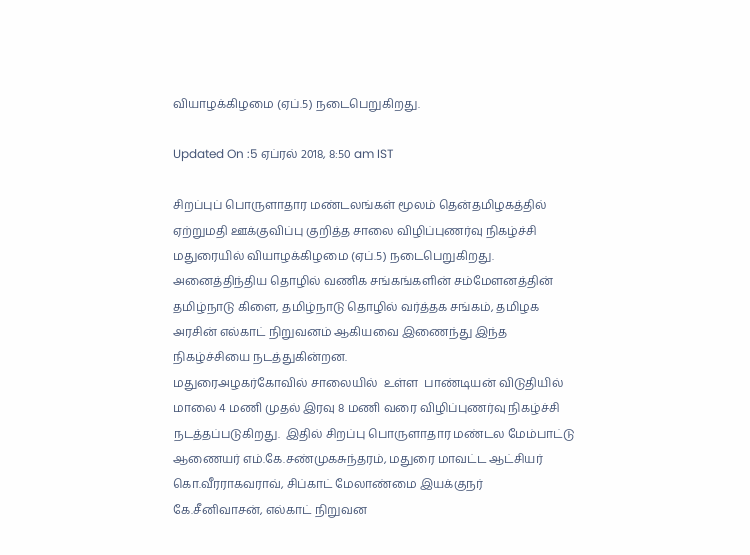வியாழக்கிழமை (ஏப்.5) நடைபெறுகிறது.

Updated On :5 ஏப்ரல் 2018, 8:50 am IST

சிறப்புப் பொருளாதார மண்டலங்கள் மூலம் தென்தமிழகத்தில் ஏற்றுமதி ஊக்குவிப்பு குறித்த சாலை விழிப்புணர்வு நிகழ்ச்சி மதுரையில் வியாழக்கிழமை (ஏப்.5) நடைபெறுகிறது.
அனைத்திந்திய தொழில் வணிக சங்கங்களின் சம்மேளனத்தின் தமிழ்நாடு கிளை, தமிழ்நாடு தொழில் வர்த்தக சங்கம், தமிழக அரசின் எல்காட் நிறுவனம் ஆகியவை இணைந்து இந்த நிகழ்ச்சியை நடத்துகின்றன.
மதுரைஅழகர்கோவில் சாலையில்  உள்ள  பாண்டியன் விடுதியில் மாலை 4 மணி முதல் இரவு 8 மணி வரை விழிப்புணர்வு நிகழ்ச்சி நடத்தப்படுகிறது.  இதில் சிறப்பு பொருளாதார மண்டல மேம்பாட்டு ஆணையர் எம்.கே.சண்முகசுந்தரம், மதுரை மாவட்ட ஆட்சியர் கொ.வீரராகவராவ், சிப்காட் மேலாண்மை இயக்குநர் கே.சீனிவாசன், எல்காட் நிறுவன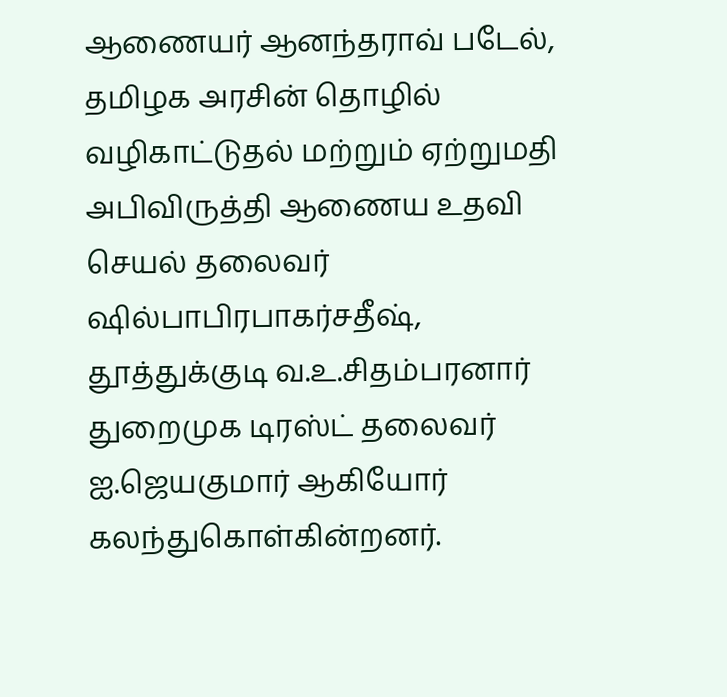ஆணையர் ஆனந்தராவ் படேல், தமிழக அரசின் தொழில் வழிகாட்டுதல் மற்றும் ஏற்றுமதி அபிவிருத்தி ஆணைய உதவி செயல் தலைவர் ஷில்பாபிரபாகர்சதீஷ், தூத்துக்குடி வ.உ.சிதம்பரனார் துறைமுக டிரஸ்ட் தலைவர் ஐ.ஜெயகுமார் ஆகியோர் கலந்துகொள்கின்றனர்.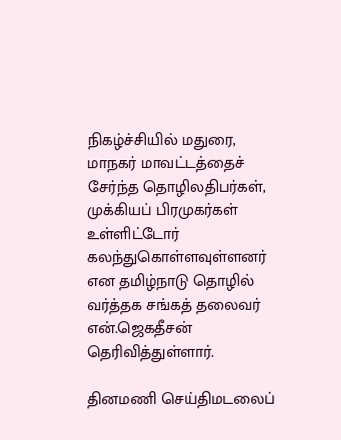நிகழ்ச்சியில் மதுரை,  மாநகர் மாவட்டத்தைச் சேர்ந்த தொழிலதிபர்கள்,  முக்கியப் பிரமுகர்கள் உள்ளிட்டோர் கலந்துகொள்ளவுள்ளனர் என தமிழ்நாடு தொழில் வர்த்தக சங்கத் தலைவர் என்.ஜெகதீசன் தெரிவித்துள்ளார்.

தினமணி செய்திமடலைப்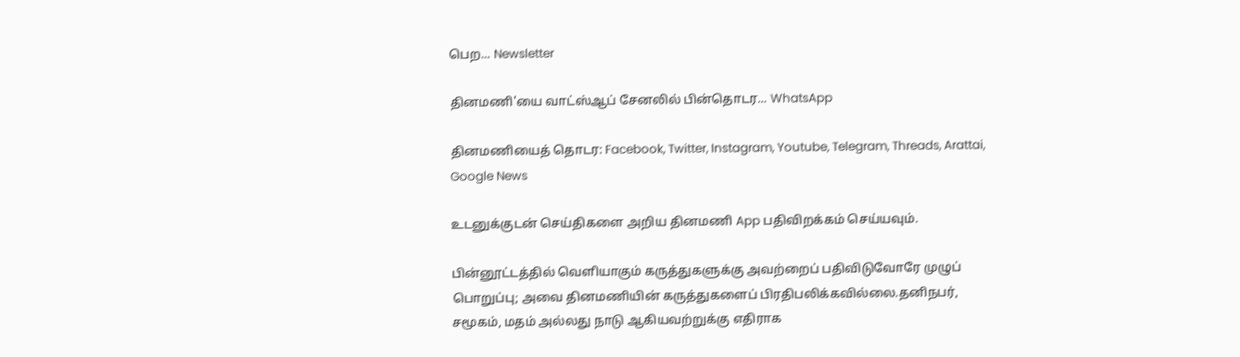பெற... Newsletter

தினமணி'யை வாட்ஸ்ஆப் சேனலில் பின்தொடர... WhatsApp

தினமணியைத் தொடர: Facebook, Twitter, Instagram, Youtube, Telegram, Threads, Arattai, Google News

உடனுக்குடன் செய்திகளை அறிய தினமணி App பதிவிறக்கம் செய்யவும்.

பின்னூட்டத்தில் வெளியாகும் கருத்துகளுக்கு அவற்றைப் பதிவிடுவோரே முழுப் பொறுப்பு; அவை தினமணியின் கருத்துகளைப் பிரதிபலிக்கவில்லை.தனிநபர், சமூகம், மதம் அல்லது நாடு ஆகியவற்றுக்கு எதிராக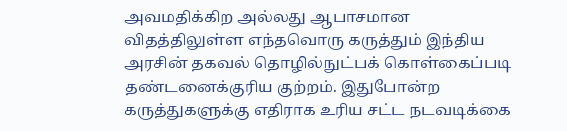அவமதிக்கிற அல்லது ஆபாசமான விதத்திலுள்ள எந்தவொரு கருத்தும் இந்திய அரசின் தகவல் தொழில்நுட்பக் கொள்கைப்படி தண்டனைக்குரிய குற்றம். இதுபோன்ற கருத்துகளுக்கு எதிராக உரிய சட்ட நடவடிக்கை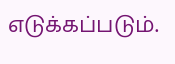எடுக்கப்படும்.